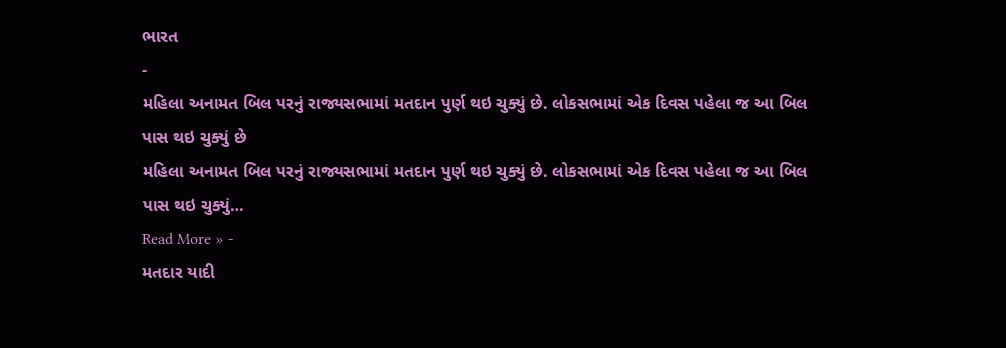ભારત
-
મહિલા અનામત બિલ પરનું રાજ્યસભામાં મતદાન પુર્ણ થઇ ચુક્યું છે. લોકસભામાં એક દિવસ પહેલા જ આ બિલ પાસ થઇ ચુક્યું છે
મહિલા અનામત બિલ પરનું રાજ્યસભામાં મતદાન પુર્ણ થઇ ચુક્યું છે. લોકસભામાં એક દિવસ પહેલા જ આ બિલ પાસ થઇ ચુક્યું…
Read More » -
મતદાર યાદી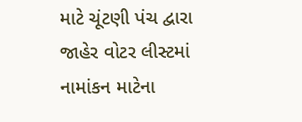માટે ચૂંટણી પંચ દ્વારા જાહેર વોટર લીસ્ટમાં નામાંકન માટેના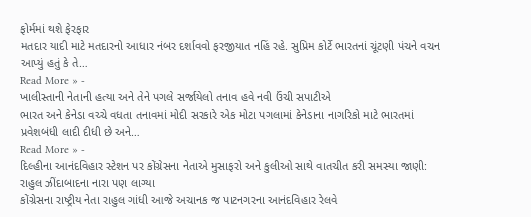ફોર્મમાં થશે ફેરફાર
મતદાર યાદી માટે મતદારનો આધાર નંબર દર્શાવવો ફરજીયાત નહિં રહે. સુપ્રિમ કોર્ટે ભારતનાં ચૂંટણી પંચને વચન આપ્યું હતું કે તે…
Read More » -
ખાલીસ્તાની નેતાની હત્યા અને તેને પગલે સર્જાયેલો તનાવ હવે નવી ઉંચી સપાટીએ
ભારત અને કેનેડા વચ્ચે વધતા તનાવમાં મોદી સરકારે એક મોટા પગલામાં કેનેડાના નાગરિકો માટે ભારતમાં પ્રવેશબંધી લાદી દીધી છે અને…
Read More » -
દિલ્હીના આનંદવિહાર સ્ટેશન પર કોંગ્રેસના નેતાએ મુસાફરો અને કુલીઓ સાથે વાતચીત કરી સમસ્યા જાણી: રાહુલ ઝીંદાબાદના નારા પણ લાગ્યા
કોંગ્રેસના રાષ્ટ્રીય નેતા રાહુલ ગાંધી આજે અચાનક જ પાટનગરના આનંદવિહાર રેલવે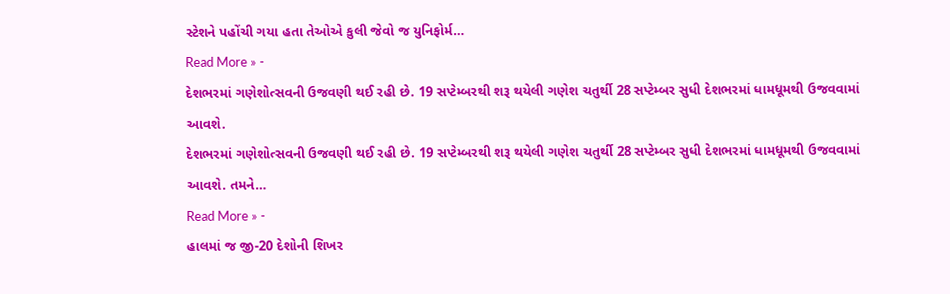સ્ટેશને પહોંચી ગયા હતા તેઓએ કુલી જેવો જ યુનિફોર્મ…
Read More » -
દેશભરમાં ગણેશોત્સવની ઉજવણી થઈ રહી છે. 19 સપ્ટેમ્બરથી શરૂ થયેલી ગણેશ ચતુર્થી 28 સપ્ટેમ્બર સુધી દેશભરમાં ધામધૂમથી ઉજવવામાં આવશે.
દેશભરમાં ગણેશોત્સવની ઉજવણી થઈ રહી છે. 19 સપ્ટેમ્બરથી શરૂ થયેલી ગણેશ ચતુર્થી 28 સપ્ટેમ્બર સુધી દેશભરમાં ધામધૂમથી ઉજવવામાં આવશે. તમને…
Read More » -
હાલમાં જ જી-20 દેશોની શિખર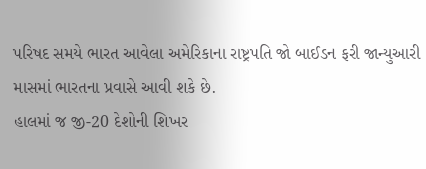પરિષદ સમયે ભારત આવેલા અમેરિકાના રાષ્ટ્રપતિ જો બાઈડન ફરી જાન્યુઆરી માસમાં ભારતના પ્રવાસે આવી શકે છે.
હાલમાં જ જી-20 દેશોની શિખર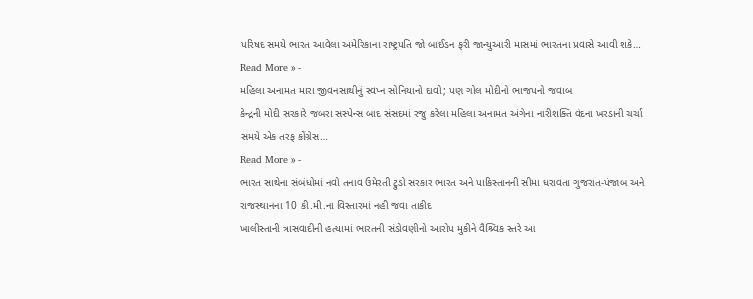પરિષદ સમયે ભારત આવેલા અમેરિકાના રાષ્ટ્રપતિ જો બાઈડન ફરી જાન્યુઆરી માસમાં ભારતના પ્રવાસે આવી શકે…
Read More » -
મહિલા અનામત મારા જીવનસાથીનું સ્વપ્ન સોનિયાનો દાવો; પણ ગોલ મોદીનો ભાજપનો જવાબ
કેન્દ્રની મોદી સરકારે જબરા સસ્પેન્સ બાદ સંસદમાં રજુ કરેલા મહિલા અનામત અંગેના નારીશક્તિ વંદના ખરડાની ચર્ચા સમયે એક તરફ કોંગ્રેસ…
Read More » -
ભારત સાથેના સંબંધોમાં નવો તનાવ ઉમેરતી ટ્રુડો સરકાર ભારત અને પાકિસ્તાનની સીમા ધરાવતા ગુજરાત-પંજાબ અને રાજસ્થાનના 10 કી.મી.ના વિસ્તારમાં નહી જવા તાકીદ
ખાલીસ્તાની ત્રાસવાદીની હત્યામાં ભારતની સંડોવણીનો આરોપ મુકીને વૈશ્ર્વિક સ્તરે આ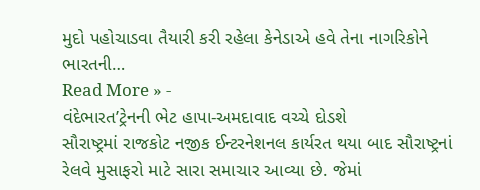મુદો પહોચાડવા તૈયારી કરી રહેલા કેનેડાએ હવે તેના નાગરિકોને ભારતની…
Read More » -
વંદેભારત’ટ્રેનની ભેટ હાપા-અમદાવાદ વચ્ચે દોડશે
સૌરાષ્ટ્રમાં રાજકોટ નજીક ઈન્ટરનેશનલ કાર્યરત થયા બાદ સૌરાષ્ટ્રનાં રેલવે મુસાફરો માટે સારા સમાચાર આવ્યા છે. જેમાં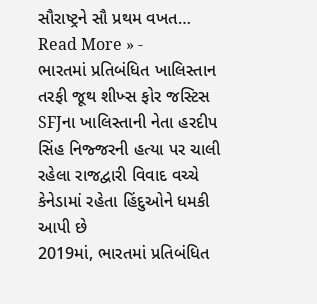સૌરાષ્ટ્રને સૌ પ્રથમ વખત…
Read More » -
ભારતમાં પ્રતિબંધિત ખાલિસ્તાન તરફી જૂથ શીખ્સ ફોર જસ્ટિસ SFJના ખાલિસ્તાની નેતા હરદીપ સિંહ નિજ્જરની હત્યા પર ચાલી રહેલા રાજદ્વારી વિવાદ વચ્ચે કેનેડામાં રહેતા હિંદુઓને ધમકી આપી છે
2019માં, ભારતમાં પ્રતિબંધિત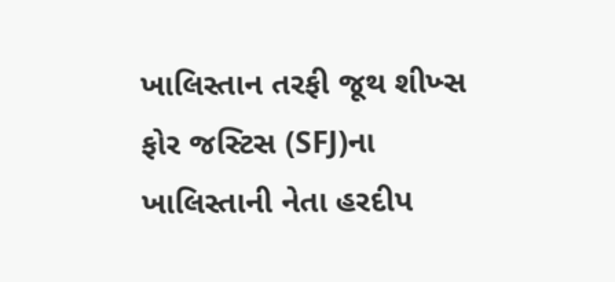ખાલિસ્તાન તરફી જૂથ શીખ્સ ફોર જસ્ટિસ (SFJ)ના ખાલિસ્તાની નેતા હરદીપ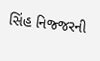સિંહ નિજ્જરની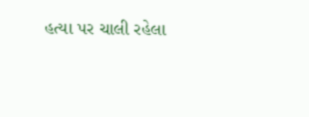હત્યા પર ચાલી રહેલા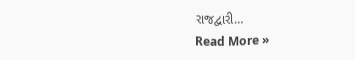રાજદ્વારી…
Read More »